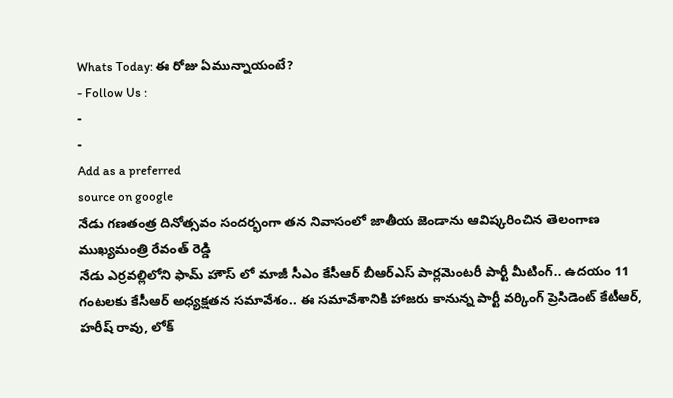Whats Today: ఈ రోజు ఏమున్నాయంటే?
- Follow Us :
-
-
Add as a preferred
source on google
నేడు గణతంత్ర దినోత్సవం సందర్భంగా తన నివాసంలో జాతీయ జెండాను ఆవిష్కరించిన తెలంగాణ ముఖ్యమంత్రి రేవంత్ రెడ్డి
నేడు ఎర్రవల్లిలోని ఫామ్ హౌస్ లో మాజీ సీఎం కేసీఆర్ బీఆర్ఎస్ పార్లమెంటరీ పార్టీ మీటింగ్.. ఉదయం 11 గంటలకు కేసీఆర్ అధ్యక్షతన సమావేశం.. ఈ సమావేశానికి హాజరు కానున్న పార్టీ వర్కింగ్ ప్రెసిడెంట్ కేటీఆర్, హరీష్ రావు, లోక్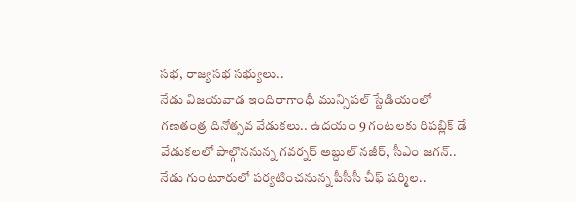సభ, రాజ్యసభ సభ్యులు..
నేడు విజయవాడ ఇందిరాగాంధీ మున్సిపల్ స్టేడియంలో గణతంత్ర దినోత్సవ వేడుకలు.. ఉదయం 9 గంటలకు రిపబ్లిక్ డే వేడుకలలో పాల్గొననున్న గవర్నర్ అబ్దుల్ నజీర్, సీఎం జగన్..
నేడు గుంటూరులో పర్యటించనున్న పీసీసీ చీఫ్ షర్మిల..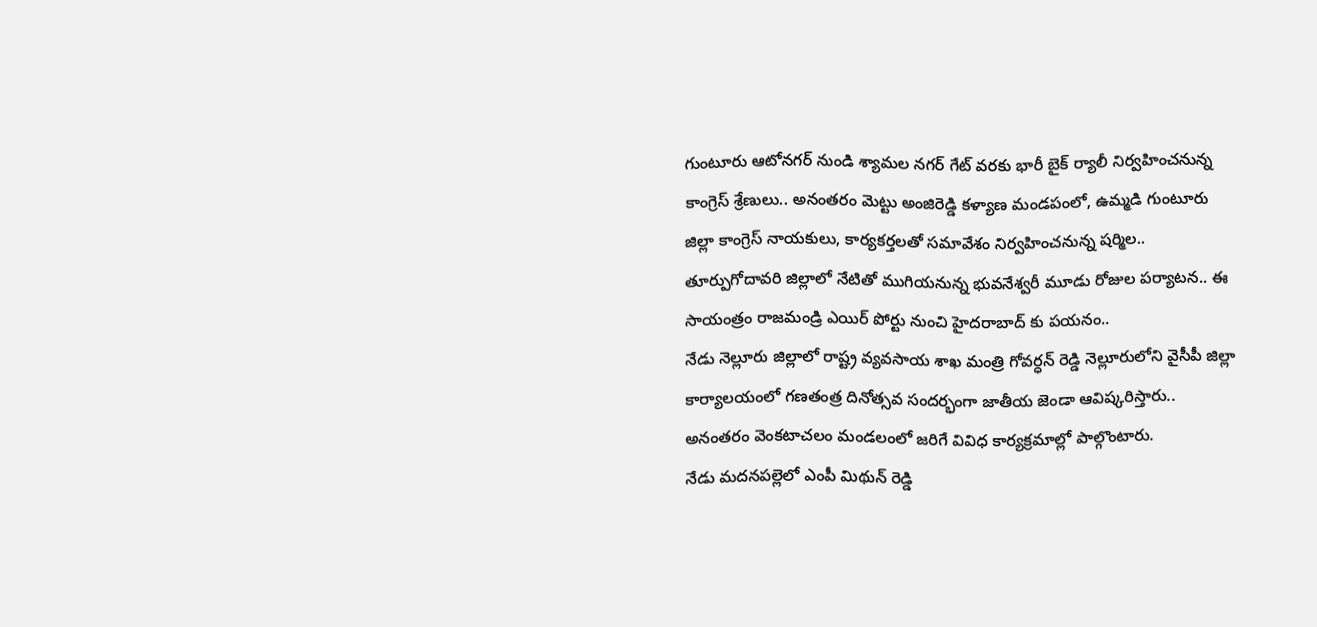గుంటూరు ఆటోనగర్ నుండి శ్యామల నగర్ గేట్ వరకు భారీ బైక్ ర్యాలీ నిర్వహించనున్న కాంగ్రెస్ శ్రేణులు.. అనంతరం మెట్టు అంజిరెడ్డి కళ్యాణ మండపంలో, ఉమ్మడి గుంటూరు జిల్లా కాంగ్రెస్ నాయకులు, కార్యకర్తలతో సమావేశం నిర్వహించనున్న షర్మిల..
తూర్పుగోదావరి జిల్లాలో నేటితో ముగియనున్న భువనేశ్వరీ మూడు రోజుల పర్యాటన.. ఈ సాయంత్రం రాజమండ్రి ఎయిర్ పోర్టు నుంచి హైదరాబాద్ కు పయనం..
నేడు నెల్లూరు జిల్లాలో రాష్ట్ర వ్యవసాయ శాఖ మంత్రి గోవర్ధన్ రెడ్డి నెల్లూరులోని వైసీపీ జిల్లా కార్యాలయంలో గణతంత్ర దినోత్సవ సందర్భంగా జాతీయ జెండా ఆవిష్కరిస్తారు.. అనంతరం వెంకటాచలం మండలంలో జరిగే వివిధ కార్యక్రమాల్లో పాల్గొంటారు.
నేడు మదనపల్లెలో ఎంపీ మిథున్ రెడ్డి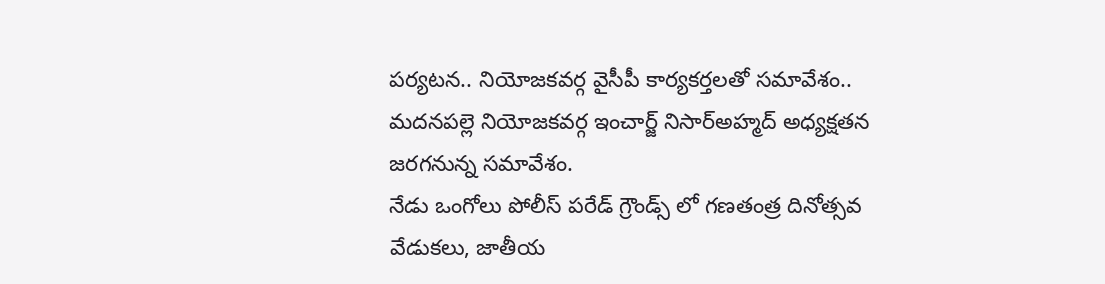పర్యటన.. నియోజకవర్గ వైసీపీ కార్యకర్తలతో సమావేశం.. మదనపల్లె నియోజకవర్గ ఇంచార్జ్ నిసార్అహ్మద్ అధ్యక్షతన జరగనున్న సమావేశం.
నేడు ఒంగోలు పోలీస్ పరేడ్ గ్రౌండ్స్ లో గణతంత్ర దినోత్సవ వేడుకలు, జాతీయ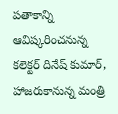పతాకాన్ని ఆవిష్కరించనున్న కలెక్టర్ దినేష్ కుమార్, హాజరుకానున్న మంత్రి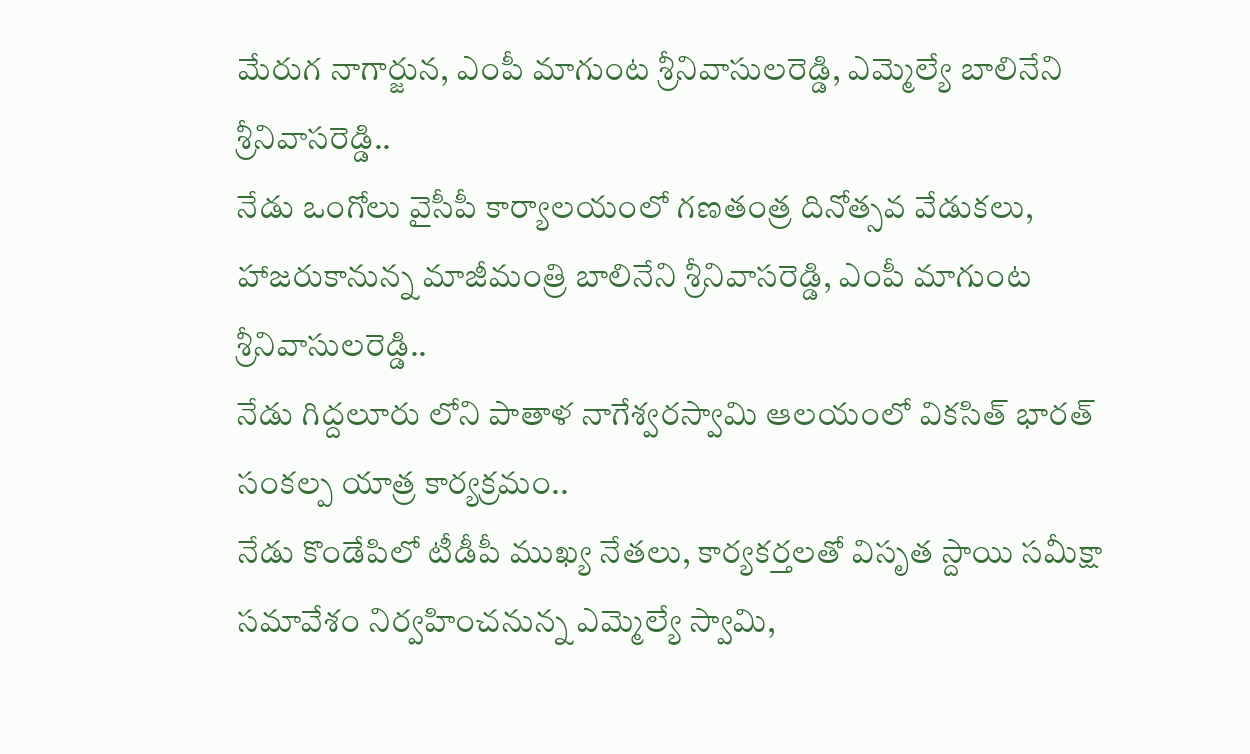మేరుగ నాగార్జున, ఎంపీ మాగుంట శ్రీనివాసులరెడ్డి, ఎమ్మెల్యే బాలినేని శ్రీనివాసరెడ్డి..
నేడు ఒంగోలు వైసీపీ కార్యాలయంలో గణతంత్ర దినోత్సవ వేడుకలు, హాజరుకానున్న మాజీమంత్రి బాలినేని శ్రీనివాసరెడ్డి, ఎంపీ మాగుంట శ్రీనివాసులరెడ్డి..
నేడు గిద్దలూరు లోని పాతాళ నాగేశ్వరస్వామి ఆలయంలో వికసిత్ భారత్ సంకల్ప యాత్ర కార్యక్రమం..
నేడు కొండేపిలో టీడీపీ ముఖ్య నేతలు, కార్యకర్తలతో విసృత స్దాయి సమీక్షా సమావేశం నిర్వహించనున్న ఎమ్మెల్యే స్వామి,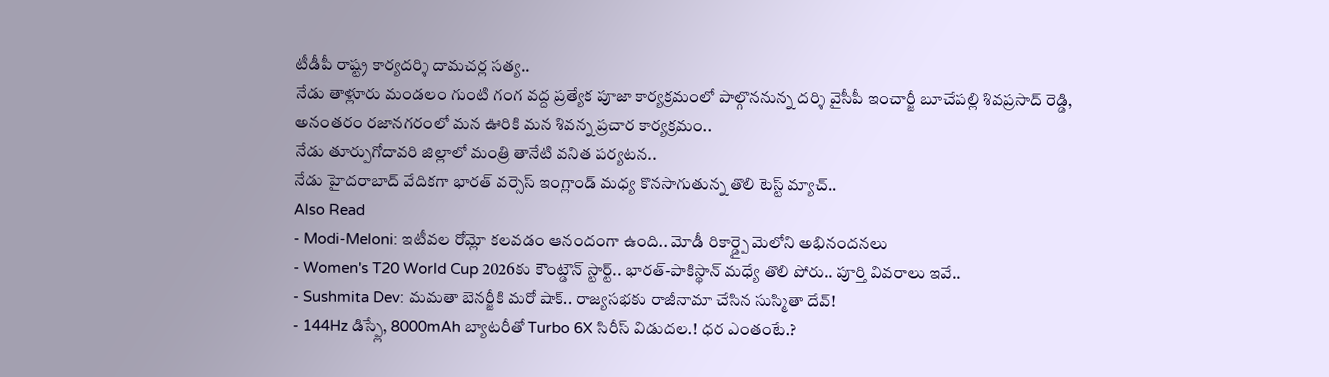టీడీపీ రాష్ట్ర కార్యదర్శి దామచర్ల సత్య..
నేడు తాళ్లూరు మండలం గుంటి గంగ వద్ద ప్రత్యేక పూజా కార్యక్రమంలో పాల్గొననున్న దర్శి వైసీపీ ఇంచార్జీ బూచేపల్లి శివప్రసాద్ రెడ్డి, అనంతరం రజానగరంలో మన ఊరికి మన శివన్న ప్రచార కార్యక్రమం..
నేడు తూర్పుగోదావరి జిల్లాలో మంత్రి తానేటి వనిత పర్యటన..
నేడు హైదరాబాద్ వేదికగా భారత్ వర్సెస్ ఇంగ్లాండ్ మధ్య కొనసాగుతున్న తొలి టెస్ట్ మ్యాచ్..
Also Read
- Modi-Meloni: ఇటీవల రోమ్లో కలవడం ఆనందంగా ఉంది.. మోడీ రికార్డ్పై మెలోని అభినందనలు
- Women's T20 World Cup 2026కు కౌంట్డౌన్ స్టార్ట్.. భారత్-పాకిస్థాన్ మధ్యే తొలి పోరు.. పూర్తి వివరాలు ఇవే..
- Sushmita Dev: మమతా బెనర్జీకి మరో షాక్.. రాజ్యసభకు రాజీనామా చేసిన సుస్మితా దేవ్!
- 144Hz డిస్ప్లే, 8000mAh బ్యాటరీతో Turbo 6X సిరీస్ విడుదల.! ధర ఎంతంటే.?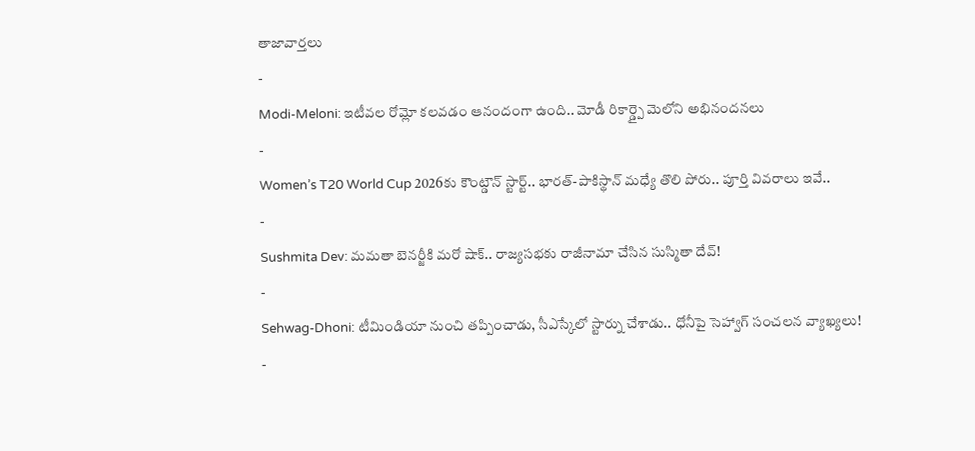తాజావార్తలు
-
Modi-Meloni: ఇటీవల రోమ్లో కలవడం ఆనందంగా ఉంది.. మోడీ రికార్డ్పై మెలోని అభినందనలు
-
Women’s T20 World Cup 2026కు కౌంట్డౌన్ స్టార్ట్.. భారత్-పాకిస్థాన్ మధ్యే తొలి పోరు.. పూర్తి వివరాలు ఇవే..
-
Sushmita Dev: మమతా బెనర్జీకి మరో షాక్.. రాజ్యసభకు రాజీనామా చేసిన సుస్మితా దేవ్!
-
Sehwag-Dhoni: టీమిండియా నుంచి తప్పించాడు, సీఎస్కేలో స్టార్ను చేశాడు.. ధోనీపై సెహ్వాగ్ సంచలన వ్యాఖ్యలు!
-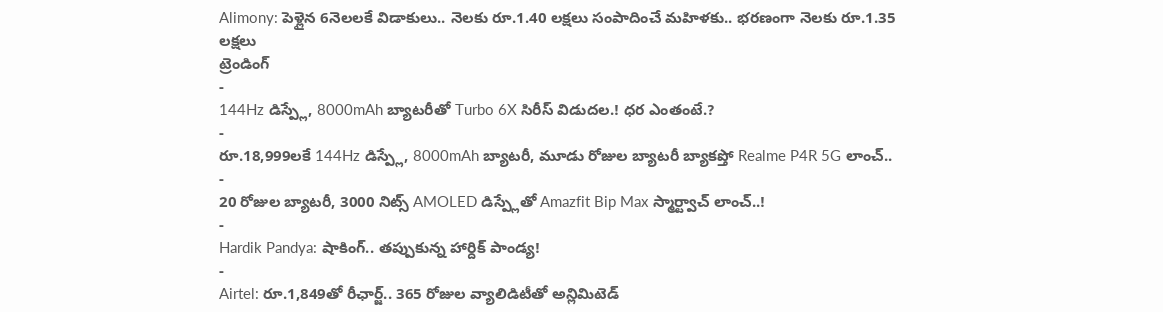Alimony: పెళ్లైన 6నెలలకే విడాకులు.. నెలకు రూ.1.40 లక్షలు సంపాదించే మహిళకు.. భరణంగా నెలకు రూ.1.35 లక్షలు
ట్రెండింగ్
-
144Hz డిస్ప్లే, 8000mAh బ్యాటరీతో Turbo 6X సిరీస్ విడుదల.! ధర ఎంతంటే.?
-
రూ.18,999లకే 144Hz డిస్ప్లే, 8000mAh బ్యాటరీ, మూడు రోజుల బ్యాటరీ బ్యాకప్తో Realme P4R 5G లాంచ్..
-
20 రోజుల బ్యాటరీ, 3000 నిట్స్ AMOLED డిస్ప్లేతో Amazfit Bip Max స్మార్ట్వాచ్ లాంచ్..!
-
Hardik Pandya: షాకింగ్.. తప్పుకున్న హార్దిక్ పాండ్య!
-
Airtel: రూ.1,849తో రీఛార్జ్.. 365 రోజుల వ్యాలిడిటీతో అన్లిమిటెడ్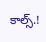కాల్స్.!